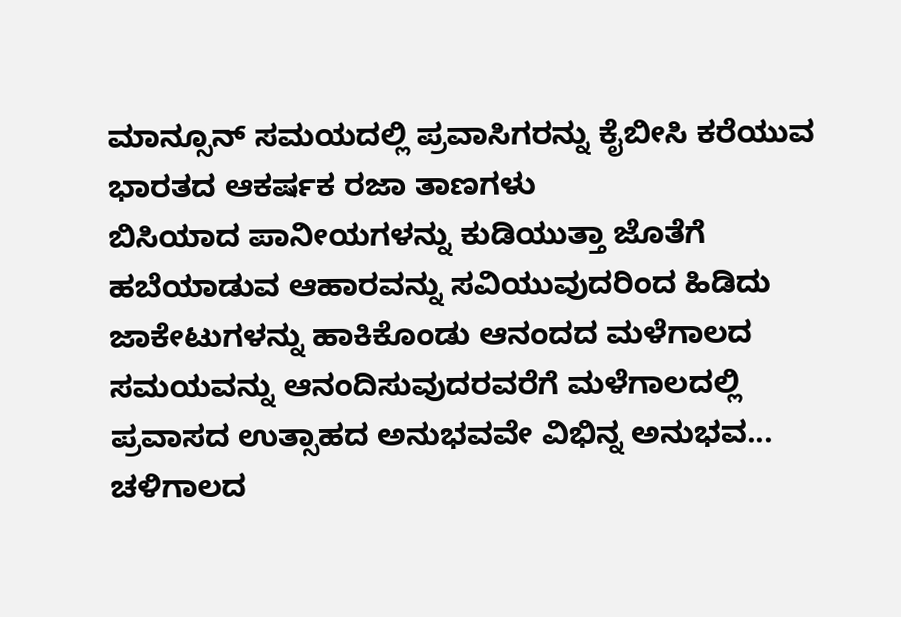ಮಾನ್ಸೂನ್ ಸಮಯದಲ್ಲಿ ಪ್ರವಾಸಿಗರನ್ನು ಕೈಬೀಸಿ ಕರೆಯುವ ಭಾರತದ ಆಕರ್ಷಕ ರಜಾ ತಾಣಗಳು
ಬಿಸಿಯಾದ ಪಾನೀಯಗಳನ್ನು ಕುಡಿಯುತ್ತಾ ಜೊತೆಗೆ ಹಬೆಯಾಡುವ ಆಹಾರವನ್ನು ಸವಿಯುವುದರಿಂದ ಹಿಡಿದು ಜಾಕೇಟುಗಳನ್ನು ಹಾಕಿಕೊಂಡು ಆನಂದದ ಮಳೆಗಾಲದ ಸಮಯವನ್ನು ಆನಂದಿಸುವುದರವರೆಗೆ ಮಳೆಗಾಲದಲ್ಲಿ ಪ್ರವಾಸದ ಉತ್ಸಾಹದ ಅನುಭವವೇ ವಿಭಿನ್ನ ಅನುಭವ...
ಚಳಿಗಾಲದ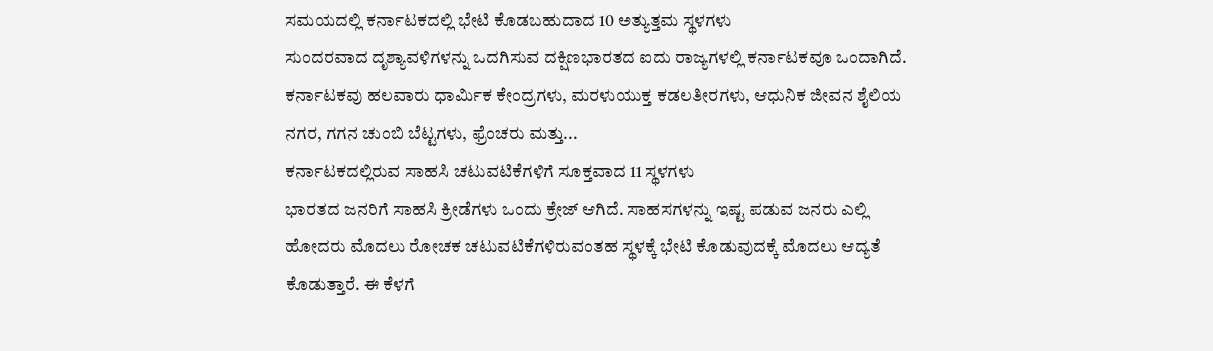ಸಮಯದಲ್ಲಿ ಕರ್ನಾಟಕದಲ್ಲಿ ಭೇಟಿ ಕೊಡಬಹುದಾದ 10 ಅತ್ಯುತ್ತಮ ಸ್ಥಳಗಳು
ಸುಂದರವಾದ ದೃಶ್ಯಾವಳಿಗಳನ್ನು ಒದಗಿಸುವ ದಕ್ಷಿಣಭಾರತದ ಐದು ರಾಜ್ಯಗಳಲ್ಲಿ ಕರ್ನಾಟಕವೂ ಒಂದಾಗಿದೆ. ಕರ್ನಾಟಕವು ಹಲವಾರು ಧಾರ್ಮಿಕ ಕೇಂದ್ರಗಳು, ಮರಳುಯುಕ್ತ ಕಡಲತೀರಗಳು, ಆಧುನಿಕ ಜೀವನ ಶೈಲಿಯ ನಗರ, ಗಗನ ಚುಂಬಿ ಬೆಟ್ಟಗಳು, ಫ್ರೆಂಚರು ಮತ್ತು...
ಕರ್ನಾಟಕದಲ್ಲಿರುವ ಸಾಹಸಿ ಚಟುವಟಿಕೆಗಳಿಗೆ ಸೂಕ್ತವಾದ 11 ಸ್ಥಳಗಳು
ಭಾರತದ ಜನರಿಗೆ ಸಾಹಸಿ ಕ್ರೀಡೆಗಳು ಒಂದು ಕ್ರೇಜ್ ಆಗಿದೆ. ಸಾಹಸಗಳನ್ನು ಇಷ್ಟ ಪಡುವ ಜನರು ಎಲ್ಲಿ ಹೋದರು ಮೊದಲು ರೋಚಕ ಚಟುವಟಿಕೆಗಳಿರುವಂತಹ ಸ್ಥಳಕ್ಕೆ ಭೇಟಿ ಕೊಡುವುದಕ್ಕೆ ಮೊದಲು ಆದ್ಯತೆ ಕೊಡುತ್ತಾರೆ. ಈ ಕೆಳಗೆ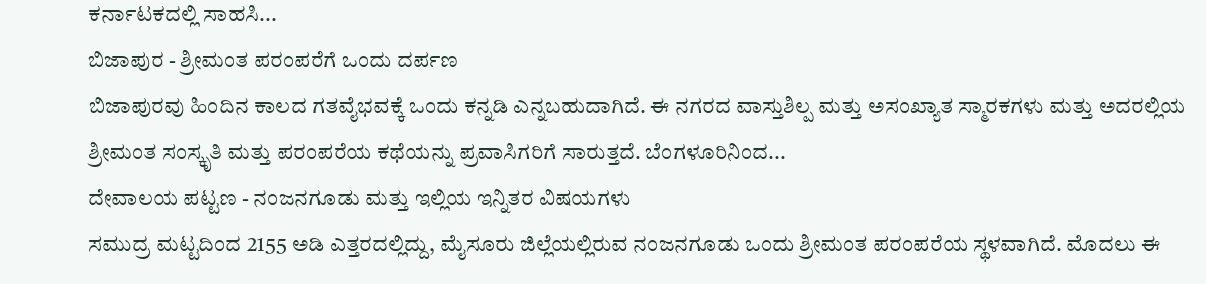ಕರ್ನಾಟಕದಲ್ಲಿ ಸಾಹಸಿ...
ಬಿಜಾಪುರ - ಶ್ರೀಮಂತ ಪರಂಪರೆಗೆ ಒಂದು ದರ್ಪಣ
ಬಿಜಾಪುರವು ಹಿಂದಿನ ಕಾಲದ ಗತವೈಭವಕ್ಕೆ ಒಂದು ಕನ್ನಡಿ ಎನ್ನಬಹುದಾಗಿದೆ. ಈ ನಗರದ ವಾಸ್ತುಶಿಲ್ಪ ಮತ್ತು ಅಸಂಖ್ಯಾತ ಸ್ಮಾರಕಗಳು ಮತ್ತು ಅದರಲ್ಲಿಯ ಶ್ರೀಮಂತ ಸಂಸ್ಕೃತಿ ಮತ್ತು ಪರಂಪರೆಯ ಕಥೆಯನ್ನು ಪ್ರವಾಸಿಗರಿಗೆ ಸಾರುತ್ತದೆ. ಬೆಂಗಳೂರಿನಿಂದ...
ದೇವಾಲಯ ಪಟ್ಟಣ - ನಂಜನಗೂಡು ಮತ್ತು ಇಲ್ಲಿಯ ಇನ್ನಿತರ ವಿಷಯಗಳು
ಸಮುದ್ರ ಮಟ್ಟದಿಂದ 2155 ಅಡಿ ಎತ್ತರದಲ್ಲಿದ್ದು, ಮೈಸೂರು ಜಿಲ್ಲೆಯಲ್ಲಿರುವ ನಂಜನಗೂಡು ಒಂದು ಶ್ರೀಮಂತ ಪರಂಪರೆಯ ಸ್ಥಳವಾಗಿದೆ. ಮೊದಲು ಈ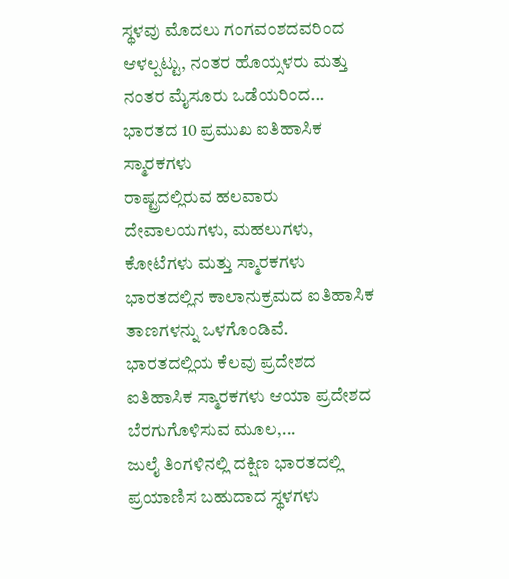ಸ್ಥಳವು ಮೊದಲು ಗಂಗವಂಶದವರಿಂದ ಆಳಲ್ಪಟ್ಟು, ನಂತರ ಹೊಯ್ಸಳರು ಮತ್ತು ನಂತರ ಮೈಸೂರು ಒಡೆಯರಿಂದ...
ಭಾರತದ 10 ಪ್ರಮುಖ ಐತಿಹಾಸಿಕ ಸ್ಮಾರಕಗಳು
ರಾಷ್ಟ್ರದಲ್ಲಿರುವ ಹಲವಾರು ದೇವಾಲಯಗಳು, ಮಹಲುಗಳು, ಕೋಟೆಗಳು ಮತ್ತು ಸ್ಮಾರಕಗಳು ಭಾರತದಲ್ಲಿನ ಕಾಲಾನುಕ್ರಮದ ಐತಿಹಾಸಿಕ ತಾಣಗಳನ್ನು ಒಳಗೊಂಡಿವೆ. ಭಾರತದಲ್ಲಿಯ ಕೆಲವು ಪ್ರದೇಶದ ಐತಿಹಾಸಿಕ ಸ್ಮಾರಕಗಳು ಆಯಾ ಪ್ರದೇಶದ ಬೆರಗುಗೊಳಿಸುವ ಮೂಲ,...
ಜುಲೈ ತಿಂಗಳಿನಲ್ಲಿ ದಕ್ಷಿಣ ಭಾರತದಲ್ಲಿ ಪ್ರಯಾಣಿಸ ಬಹುದಾದ ಸ್ಥಳಗಳು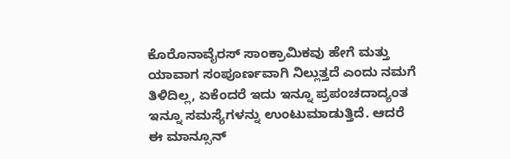ಕೊರೊನಾವೈರಸ್ ಸಾಂಕ್ರಾಮಿಕವು ಹೇಗೆ ಮತ್ತು ಯಾವಾಗ ಸಂಪೂರ್ಣವಾಗಿ ನಿಲ್ಲುತ್ತದೆ ಎಂದು ನಮಗೆ ತಿಳಿದಿಲ್ಲ, ಏಕೆಂದರೆ ಇದು ಇನ್ನೂ ಪ್ರಪಂಚದಾದ್ಯಂತ ಇನ್ನೂ ಸಮಸ್ಯೆಗಳನ್ನು ಉಂಟುಮಾಡುತ್ತಿದೆ. ಆದರೆ ಈ ಮಾನ್ಸೂನ್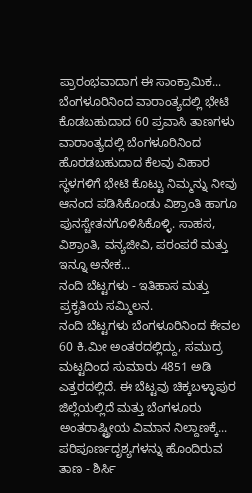ಪ್ರಾರಂಭವಾದಾಗ ಈ ಸಾಂಕ್ರಾಮಿಕ...
ಬೆಂಗಳೂರಿನಿಂದ ವಾರಾಂತ್ಯದಲ್ಲಿ ಭೇಟಿ ಕೊಡಬಹುದಾದ 60 ಪ್ರವಾಸಿ ತಾಣಗಳು
ವಾರಾಂತ್ಯದಲ್ಲಿ ಬೆಂಗಳೂರಿನಿಂದ ಹೊರಡಬಹುದಾದ ಕೆಲವು ವಿಹಾರ ಸ್ಥಳಗಳಿಗೆ ಭೇಟಿ ಕೊಟ್ಟು ನಿಮ್ಮನ್ನು ನೀವು ಆನಂದ ಪಡಿಸಿಕೊಂಡು ವಿಶ್ರಾಂತಿ ಹಾಗೂ ಪುನಸ್ಚೇತನಗೊಳಿಸಿಕೊಳ್ಳಿ. ಸಾಹಸ, ವಿಶ್ರಾಂತಿ, ವನ್ಯಜೀವಿ, ಪರಂಪರೆ ಮತ್ತು ಇನ್ನೂ ಅನೇಕ...
ನಂದಿ ಬೆಟ್ಟಗಳು - ಇತಿಹಾಸ ಮತ್ತು ಪ್ರಕೃತಿಯ ಸಮ್ಮಿಲನ.
ನಂದಿ ಬೆಟ್ಟಗಳು ಬೆಂಗಳೂರಿನಿಂದ ಕೇವಲ 60 ಕಿ.ಮೀ ಅಂತರದಲ್ಲಿದ್ದು, ಸಮುದ್ರ ಮಟ್ಟದಿಂದ ಸುಮಾರು 4851 ಅಡಿ ಎತ್ತರದಲ್ಲಿದೆ. ಈ ಬೆಟ್ಟವು ಚಿಕ್ಕಬಳ್ಳಾಪುರ ಜಿಲ್ಲೆಯಲ್ಲಿದೆ ಮತ್ತು ಬೆಂಗಳೂರು ಅಂತರಾಷ್ಟ್ರೀಯ ವಿಮಾನ ನಿಲ್ದಾಣಕ್ಕೆ...
ಪರಿಪೂರ್ಣದೃಶ್ಯಗಳನ್ನು ಹೊಂದಿರುವ ತಾಣ - ಶಿರ್ಸಿ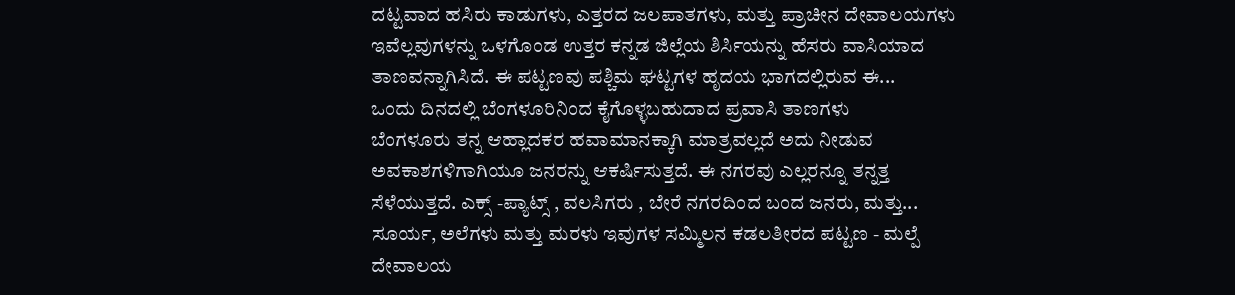ದಟ್ಟವಾದ ಹಸಿರು ಕಾಡುಗಳು, ಎತ್ತರದ ಜಲಪಾತಗಳು, ಮತ್ತು ಪ್ರಾಚೀನ ದೇವಾಲಯಗಳು ಇವೆಲ್ಲವುಗಳನ್ನು ಒಳಗೊಂಡ ಉತ್ತರ ಕನ್ನಡ ಜಿಲ್ಲೆಯ ಶಿರ್ಸಿಯನ್ನು ಹೆಸರು ವಾಸಿಯಾದ ತಾಣವನ್ನಾಗಿಸಿದೆ. ಈ ಪಟ್ಟಣವು ಪಶ್ಚಿಮ ಘಟ್ಟಗಳ ಹೃದಯ ಭಾಗದಲ್ಲಿರುವ ಈ...
ಒಂದು ದಿನದಲ್ಲಿ ಬೆಂಗಳೂರಿನಿಂದ ಕೈಗೊಳ್ಳಬಹುದಾದ ಪ್ರವಾಸಿ ತಾಣಗಳು
ಬೆಂಗಳೂರು ತನ್ನ ಆಹ್ಲಾದಕರ ಹವಾಮಾನಕ್ಕಾಗಿ ಮಾತ್ರವಲ್ಲದೆ ಅದು ನೀಡುವ ಅವಕಾಶಗಳಿಗಾಗಿಯೂ ಜನರನ್ನು ಆಕರ್ಷಿಸುತ್ತದೆ. ಈ ನಗರವು ಎಲ್ಲರನ್ನೂ ತನ್ನತ್ತ ಸೆಳೆಯುತ್ತದೆ. ಎಕ್ಸ್ -ಪ್ಯಾಟ್ಸ್ , ವಲಸಿಗರು , ಬೇರೆ ನಗರದಿಂದ ಬಂದ ಜನರು, ಮತ್ತು...
ಸೂರ್ಯ, ಅಲೆಗಳು ಮತ್ತು ಮರಳು ಇವುಗಳ ಸಮ್ಮಿಲನ ಕಡಲತೀರದ ಪಟ್ಟಣ - ಮಲ್ಪೆ
ದೇವಾಲಯ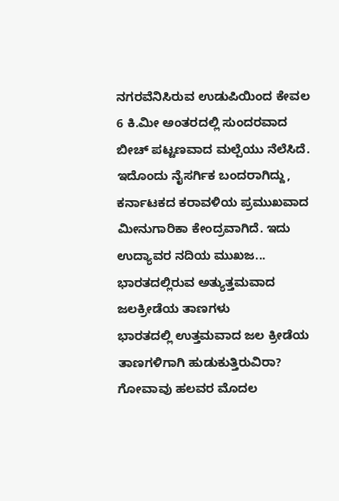ನಗರವೆನಿಸಿರುವ ಉಡುಪಿಯಿಂದ ಕೇವಲ 6 ಕಿ.ಮೀ ಅಂತರದಲ್ಲಿ ಸುಂದರವಾದ ಬೀಚ್ ಪಟ್ಟಣವಾದ ಮಲ್ಪೆಯು ನೆಲೆಸಿದೆ. ಇದೊಂದು ನೈಸರ್ಗಿಕ ಬಂದರಾಗಿದ್ದು, ಕರ್ನಾಟಕದ ಕರಾವಳಿಯ ಪ್ರಮುಖವಾದ ಮೀನುಗಾರಿಕಾ ಕೇಂದ್ರವಾಗಿದೆ. ಇದು ಉದ್ಯಾವರ ನದಿಯ ಮುಖಜ...
ಭಾರತದಲ್ಲಿರುವ ಅತ್ಯುತ್ತಮವಾದ ಜಲಕ್ರೀಡೆಯ ತಾಣಗಳು
ಭಾರತದಲ್ಲಿ ಉತ್ತಮವಾದ ಜಲ ಕ್ರೀಡೆಯ ತಾಣಗಳಿಗಾಗಿ ಹುಡುಕುತ್ತಿರುವಿರಾ? ಗೋವಾವು ಹಲವರ ಮೊದಲ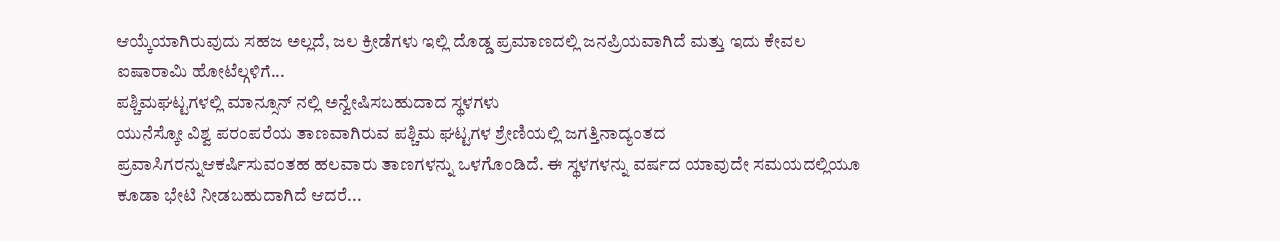ಆಯ್ಕೆಯಾಗಿರುವುದು ಸಹಜ ಅಲ್ಲದೆ, ಜಲ ಕ್ರೀಡೆಗಳು ಇಲ್ಲಿ ದೊಡ್ಡ ಪ್ರಮಾಣದಲ್ಲಿ ಜನಪ್ರಿಯವಾಗಿದೆ ಮತ್ತು ಇದು ಕೇವಲ ಐಷಾರಾಮಿ ಹೋಟೆಲ್ಗಳಿಗೆ...
ಪಶ್ಚಿಮಘಟ್ಟಗಳಲ್ಲಿ ಮಾನ್ಸೂನ್ ನಲ್ಲಿ ಅನ್ವೇಷಿಸಬಹುದಾದ ಸ್ಥಳಗಳು
ಯುನೆಸ್ಕೋ ವಿಶ್ವ ಪರಂಪರೆಯ ತಾಣವಾಗಿರುವ ಪಶ್ಚಿಮ ಘಟ್ಟಗಳ ಶ್ರೇಣಿಯಲ್ಲಿ ಜಗತ್ತಿನಾದ್ಯಂತದ ಪ್ರವಾಸಿಗರನ್ನುಆಕರ್ಷಿಸುವಂತಹ ಹಲವಾರು ತಾಣಗಳನ್ನು ಒಳಗೊಂಡಿದೆ. ಈ ಸ್ಥಳಗಳನ್ನು ವರ್ಷದ ಯಾವುದೇ ಸಮಯದಲ್ಲಿಯೂ ಕೂಡಾ ಭೇಟಿ ನೀಡಬಹುದಾಗಿದೆ ಆದರೆ...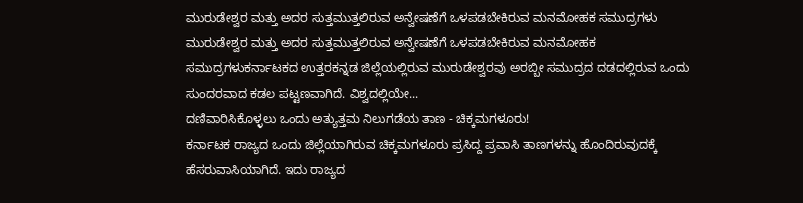ಮುರುಡೇಶ್ವರ ಮತ್ತು ಅದರ ಸುತ್ತಮುತ್ತಲಿರುವ ಅನ್ವೇಷಣೆಗೆ ಒಳಪಡಬೇಕಿರುವ ಮನಮೋಹಕ ಸಮುದ್ರಗಳು
ಮುರುಡೇಶ್ವರ ಮತ್ತು ಅದರ ಸುತ್ತಮುತ್ತಲಿರುವ ಅನ್ವೇಷಣೆಗೆ ಒಳಪಡಬೇಕಿರುವ ಮನಮೋಹಕ ಸಮುದ್ರಗಳುಕರ್ನಾಟಕದ ಉತ್ತರಕನ್ನಡ ಜಿಲ್ಲೆಯಲ್ಲಿರುವ ಮುರುಡೇಶ್ವರವು ಅರಬ್ಬೀ ಸಮುದ್ರದ ದಡದಲ್ಲಿರುವ ಒಂದು ಸುಂದರವಾದ ಕಡಲ ಪಟ್ಟಣವಾಗಿದೆ. ವಿಶ್ವದಲ್ಲಿಯೇ...
ದಣಿವಾರಿಸಿಕೊಳ್ಳಲು ಒಂದು ಅತ್ಯುತ್ತಮ ನಿಲುಗಡೆಯ ತಾಣ - ಚಿಕ್ಕಮಗಳೂರು!
ಕರ್ನಾಟಕ ರಾಜ್ಯದ ಒಂದು ಜಿಲ್ಲೆಯಾಗಿರುವ ಚಿಕ್ಕಮಗಳೂರು ಪ್ರಸಿದ್ದ ಪ್ರವಾಸಿ ತಾಣಗಳನ್ನು ಹೊಂದಿರುವುದಕ್ಕೆ ಹೆಸರುವಾಸಿಯಾಗಿದೆ. ಇದು ರಾಜ್ಯದ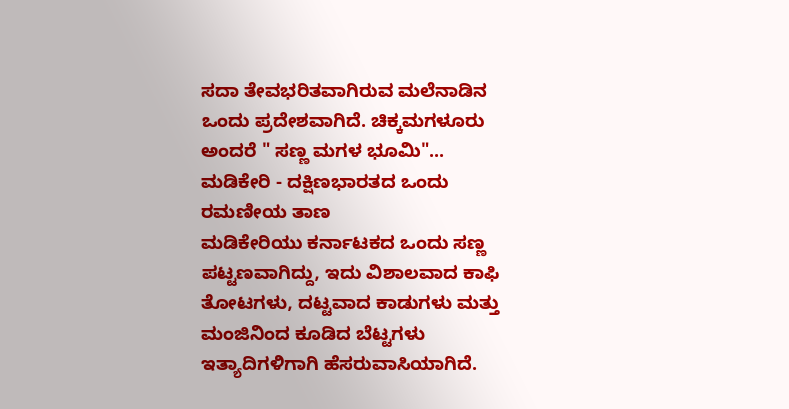ಸದಾ ತೇವಭರಿತವಾಗಿರುವ ಮಲೆನಾಡಿನ ಒಂದು ಪ್ರದೇಶವಾಗಿದೆ. ಚಿಕ್ಕಮಗಳೂರು ಅಂದರೆ " ಸಣ್ಣ ಮಗಳ ಭೂಮಿ"...
ಮಡಿಕೇರಿ - ದಕ್ಷಿಣಭಾರತದ ಒಂದು ರಮಣೀಯ ತಾಣ
ಮಡಿಕೇರಿಯು ಕರ್ನಾಟಕದ ಒಂದು ಸಣ್ಣ ಪಟ್ಟಣವಾಗಿದ್ದು, ಇದು ವಿಶಾಲವಾದ ಕಾಫಿ ತೋಟಗಳು, ದಟ್ಟವಾದ ಕಾಡುಗಳು ಮತ್ತು ಮಂಜಿನಿಂದ ಕೂಡಿದ ಬೆಟ್ಟಗಳು ಇತ್ಯಾದಿಗಳಿಗಾಗಿ ಹೆಸರುವಾಸಿಯಾಗಿದೆ.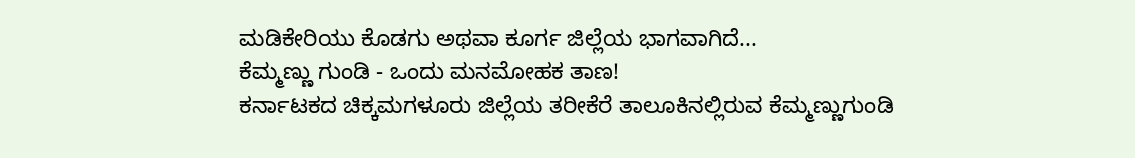ಮಡಿಕೇರಿಯು ಕೊಡಗು ಅಥವಾ ಕೂರ್ಗ ಜಿಲ್ಲೆಯ ಭಾಗವಾಗಿದೆ...
ಕೆಮ್ಮಣ್ಣು ಗುಂಡಿ - ಒಂದು ಮನಮೋಹಕ ತಾಣ!
ಕರ್ನಾಟಕದ ಚಿಕ್ಕಮಗಳೂರು ಜಿಲ್ಲೆಯ ತರೀಕೆರೆ ತಾಲೂಕಿನಲ್ಲಿರುವ ಕೆಮ್ಮಣ್ಣುಗುಂಡಿ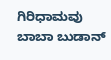ಗಿರಿಧಾಮವು ಬಾಬಾ ಬುಡಾನ್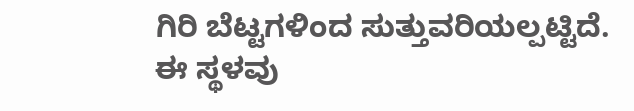ಗಿರಿ ಬೆಟ್ಟಗಳಿಂದ ಸುತ್ತುವರಿಯಲ್ಪಟ್ಟಿದೆ. ಈ ಸ್ಥಳವು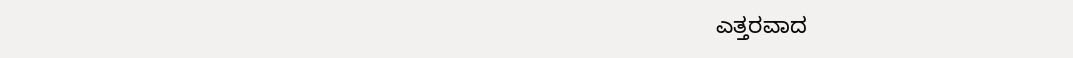ಎತ್ತರವಾದ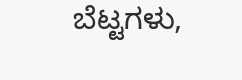ಬೆಟ್ಟಗಳು,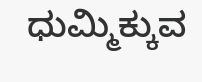ಧುಮ್ಮಿಕ್ಕುವ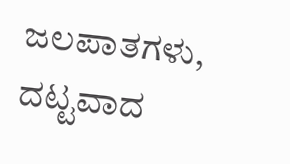ಜಲಪಾತಗಳು, ದಟ್ಟವಾದ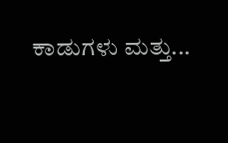ಕಾಡುಗಳು ಮತ್ತು...